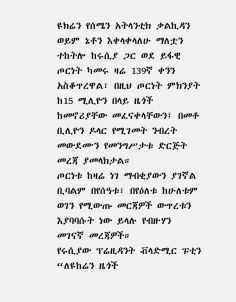ዩክሬን የሰሜን አትላንቲክ ቃልኪዳን ወይም ኔቶን እቀላቀላለሁ ማለቷን ተከትሎ ከሩሲያ ጋር ወደ ይፋዊ ጦርነት ካመሩ ዛሬ 139ኛ ቀንን አስቆጥረዋል፣ በዚህ ጦርነት ምክንያት ከ15 ሚሊዮን በላይ ዜጎች ከመኖሪያቸው መፈናቀላቸውን፤ በመቶ ቢሊዮን ዶላር የሚገመት ንብረት መውደሙን የመንግሥታቱ ድርጅት መረጃ ያመላክታል።
ጦርነቱ ከዛሬ ነገ ማብቂያውን ያገኛል ቢባልም በየሰዓቱ፣ በየዕለቱ ከሁለቱም ወገን የሚውጡ መርጃዎች ውጥረቱን እያባባሱት ነው ይላሉ የብዙሃን መገናኛ መረጃዎች።
የሩሲያው ፕሬዚዳንት ቭላድሚር ፑቲን “ለዩከሬን ዜጎች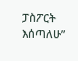ፓስፖርት እሰጣለሁ”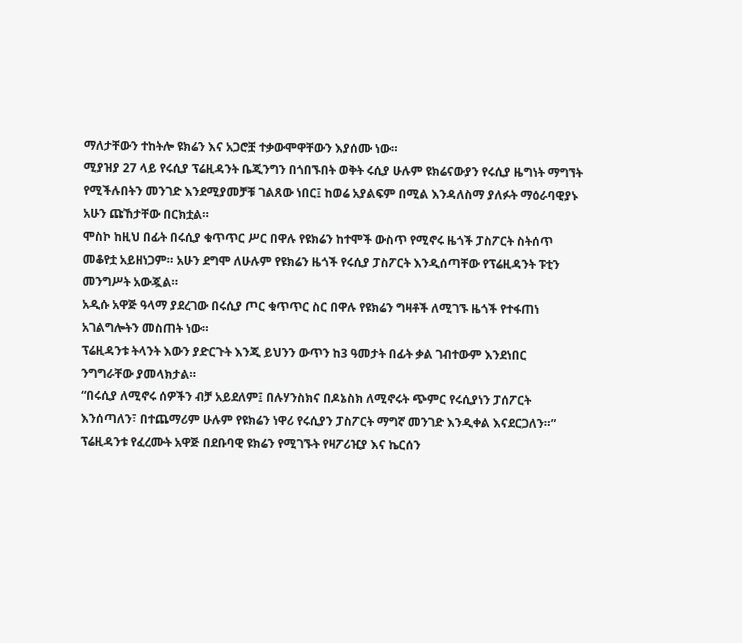ማለታቸውን ተከትሎ ዩክሬን እና አጋሮቿ ተቃውሞዋቸውን እያሰሙ ነው።
ሚያዝያ 27 ላይ የሩሲያ ፕሬዚዳንት ቤጂንግን በጎበኙበት ወቅት ሩሲያ ሁሉም ዩክሬናውያን የሩሲያ ዜግነት ማግኘት የሚችሉበትን መንገድ እንደሚያመቻቹ ገልጸው ነበር፤ ከወሬ አያልፍም በሚል እንዳለስማ ያለፉት ማዕራባዊያኑ አሁን ጩኸታቸው በርክቷል።
ሞስኮ ከዚህ በፊት በሩሲያ ቁጥጥር ሥር በዋሉ የዩክሬን ከተሞች ውስጥ የሚኖሩ ዜጎች ፓስፖርት ስትሰጥ መቆየቷ አይዘነጋም። አሁን ደግሞ ለሁሉም የዩክሬን ዜጎች የሩሲያ ፓስፖርት እንዲሰጣቸው የፕሬዚዳንት ፑቲን መንግሥት አውጇል።
አዲሱ አዋጅ ዓላማ ያደረገው በሩሲያ ጦር ቁጥጥር ስር በዋሉ የዩክሬን ግዛቶች ለሚገኙ ዜጎች የተፋጠነ አገልግሎትን መስጠት ነው።
ፕሬዚዳንቱ ትላንት እውን ያድርጉት እንጂ ይህንን ውጥን ከ3 ዓመታት በፊት ቃል ገብተውም እንደነበር ንግግራቸው ያመላክታል።
“በሩሲያ ለሚኖሩ ሰዎችን ብቻ አይደለም፤ በሉሃንስክና በዶኔስክ ለሚኖሩት ጭምር የሩሲያነን ፓሰፖርት እንሰጣለን፣ በተጨማሪም ሁሉም የዩክሬን ነዋሪ የሩሲያን ፓስፖርት ማግኛ መንገድ እንዲቀል እናደርጋለን።”
ፕሬዚዳንቱ የፈረሙት አዋጅ በደቡባዊ ዩክሬን የሚገኙት የዛፖሪዢያ እና ኬርሰን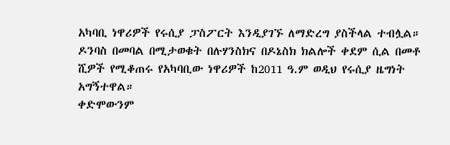አካባቢ ነዋሪዎች የሩሲያ ፓስፖርት እንዲያገኙ ለማድረግ ያስችላል ተብሏል።
ዶንባስ በመባል በሚታወቁት በሉሃንስክና በዶኔስክ ክልሎች ቀደም ሲል በመቶ ሺዎች የሚቆጠሩ የአካባቢው ነዋሪዎች ከ2011 ዓ.ም ወዲህ የሩሲያ ዜግነት አግኝተዋል።
ቀድሞውንም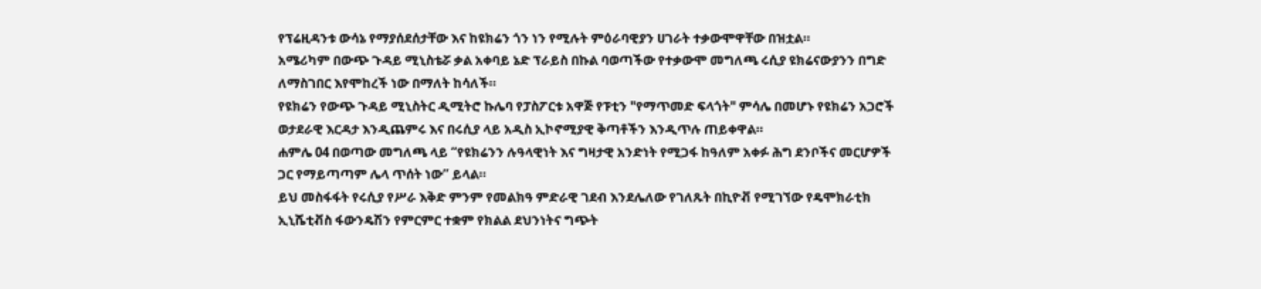የፕሬዚዳንቱ ውሳኔ የማያሰደሰታቸው እና ከዩክሬን ጎን ነን የሚሉት ምዕራባዊያን ሀገራት ተቃውሞዋቸው በዝቷል።
አሜሪካም በውጭ ጉዳይ ሚኒስቴሯ ቃል አቀባይ ኔድ ፕራይስ በኩል ባወጣችው የተቃውሞ መግለጫ ሩሲያ ዩክሬናውያንን በግድ ለማስገበር እየሞከረች ነው በማለት ከሳለች።
የዩክሬን የውጭ ጉዳይ ሚኒስትር ዲሚትሮ ኩሌባ የፓስፖርቱ አዋጅ የፑቲን "የማጥመድ ፍላጎት" ምሳሌ በመሆኑ የዩክሬን አጋሮች ወታደራዊ እርዳታ እንዲጨምሩ እና በሩሲያ ላይ አዲስ ኢኮኖሚያዊ ቅጣቶችን እንዲጥሉ ጠይቀዋል።
ሐምሌ 04 በወጣው መግለጫ ላይ “የዩክሬንን ሉዓላዊነት እና ግዛታዊ አንድነት የሚጋፋ ከዓለም አቀፉ ሕግ ደንቦችና መርሆዎች ጋር የማይጣጣም ሌላ ጥሰት ነው” ይላል።
ይህ መስፋፋት የሩሲያ የሥራ እቅድ ምንም የመልክዓ ምድራዊ ገደብ እንደሌለው የገለጹት በኪዮቭ የሚገኘው የዴሞክራቲክ ኢኒሼቲቭስ ፋውንዴሽን የምርምር ተቋም የክልል ደህንነትና ግጭት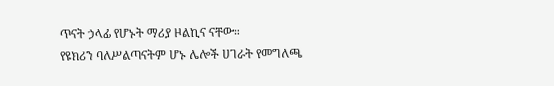ጥናት ኃላፊ የሆኑት ማሪያ ዞልኪና ናቸው።
የዩክሪን ባለሥልጣናትም ሆኑ ሌሎች ሀገራት የመግለጫ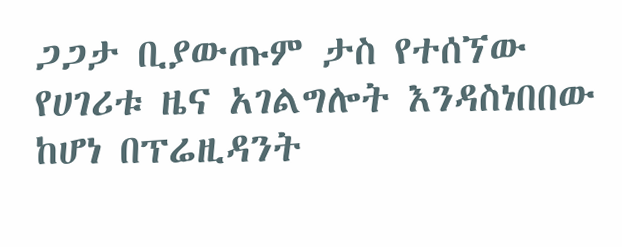ጋጋታ ቢያውጡም ታስ የተሰኘው የሀገሪቱ ዜና አገልግሎት እንዳስነበበው ከሆነ በፕሬዚዳንት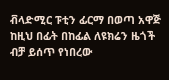ቭላድሚር ፑቲን ፊርማ በወጣ አዋጅ ከዚህ በፊት በከፊል ለዩክሬን ዜጎች ብቻ ይሰጥ የነበረው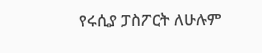የሩሲያ ፓስፖርት ለሁሉም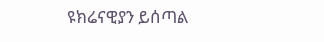ዩክሬናዊያን ይሰጣል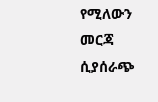የሚለውን መርጃ ሲያሰራጭ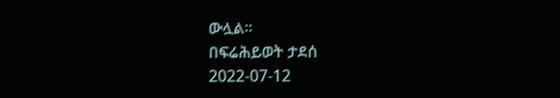ውሏል፡፡
በፍሬሕይወት ታደሰ
2022-07-12